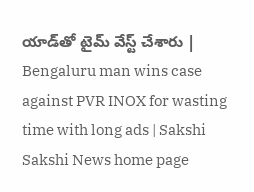యాడ్‌తో టైమ్‌ వేస్ట్‌ చేశారు | Bengaluru man wins case against PVR INOX for wasting time with long ads | Sakshi
Sakshi News home page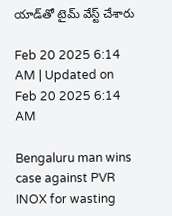యాడ్‌తో టైమ్‌ వేస్ట్‌ చేశారు

Feb 20 2025 6:14 AM | Updated on Feb 20 2025 6:14 AM

Bengaluru man wins case against PVR INOX for wasting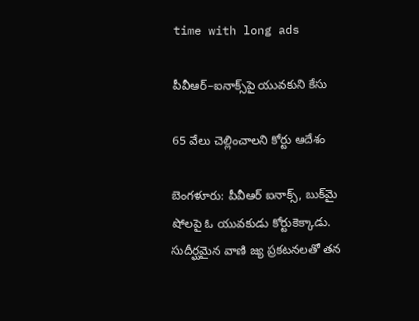time with long ads

పీవీఆర్‌–ఐనాక్స్‌పై యువకుని కేసు

65 వేలు చెల్లించాలని కోర్టు ఆదేశం

బెంగళూరు: పీవీఆర్‌ ఐనాక్స్, బుక్‌మై షోలపై ఓ యువకుడు కోర్టుకెక్కాడు. సుదీర్ఘమైన వాణి జ్య ప్రకటనలతో తన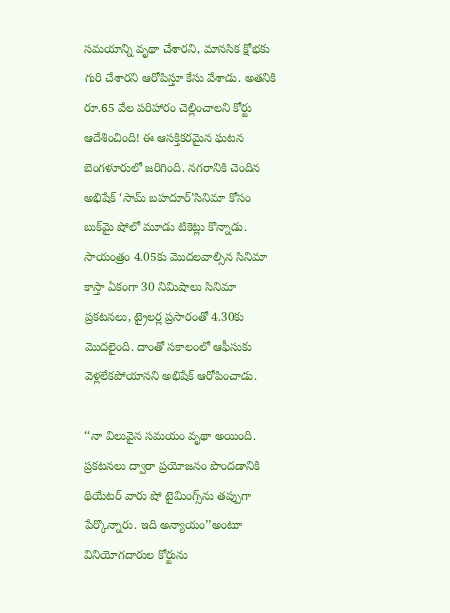సమయాన్ని వృథా చేశారని, మానసిక క్షోభకు గురి చేశారని ఆరోపిస్తూ కేసు వేశాడు. అతనికి రూ.65 వేల పరిహారం చెల్లించాలని కోర్టు ఆదేశించింది! ఈ ఆసక్తికరమైన ఘటన బెంగళూరులో జరిగింది. నగరానికి చెందిన అభిషేక్‌ ‘సామ్‌ బహదూర్‌’సినిమా కోసం బుక్‌మై షోలో మూడు టికెట్లు కొన్నాడు. సాయంత్రం 4.05కు మొదలవాల్సిన సినిమా కాస్తా ఏకంగా 30 నిమిషాలు సినిమా ప్రకటనలు, ట్రైలర్ల ప్రసారంతో 4.30కు మొదలైంది. దాంతో సకాలంలో ఆఫీసుకు వెళ్లలేకపోయానని అభిషేక్‌ ఆరోపించాడు.

‘‘నా విలువైన సమయం వృథా అయింది. ప్రకటనలు ద్వారా ప్రయోజనం పొందడానికి థియేటర్‌ వారు షో టైమింగ్స్‌ను తప్పుగా పేర్కొన్నారు. ఇది అన్యాయం’’అంటూ వినియోగదారుల కోర్టును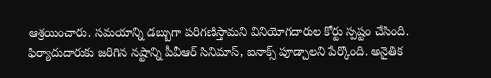ఆశ్రయించారు. సమయాన్ని డబ్బుగా పరిగణిస్తామని వినియోగదారుల కోర్టు స్పష్టం చేసింది. ఫిర్యాదుదారుకు జరిగిన నష్టాన్ని పీవీఆర్‌ సినిమాస్, ఐనాక్స్‌ పూడ్చాలని పేర్కొంది. అనైతిక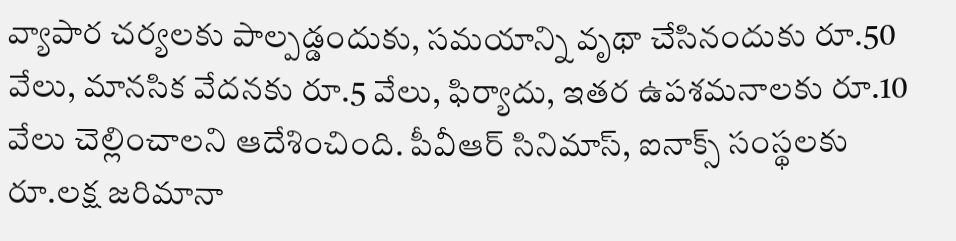వ్యాపార చర్యలకు పాల్పడ్డందుకు, సమయాన్ని వృథా చేసినందుకు రూ.50 వేలు, మానసిక వేదనకు రూ.5 వేలు, ఫిర్యాదు, ఇతర ఉపశమనాలకు రూ.10 వేలు చెల్లించాలని ఆదేశించింది. పీవీఆర్‌ సినిమాస్, ఐనాక్స్‌ సంస్థలకు రూ.లక్ష జరిమానా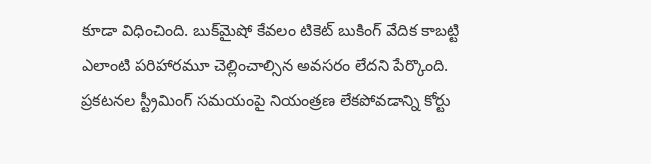కూడా విధించింది. బుక్‌మైషో కేవలం టికెట్‌ బుకింగ్‌ వేదిక కాబట్టి ఎలాంటి పరిహారమూ చెల్లించాల్సిన అవసరం లేదని పేర్కొంది. ప్రకటనల స్ట్రీమింగ్‌ సమయంపై నియంత్రణ లేకపోవడాన్ని కోర్టు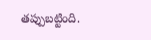తప్పుబట్టింది.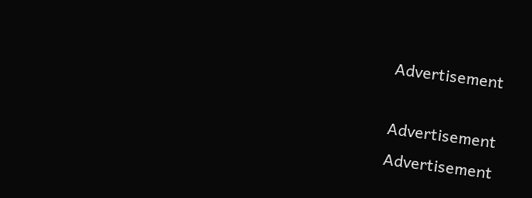Advertisement

Advertisement
Advertisement